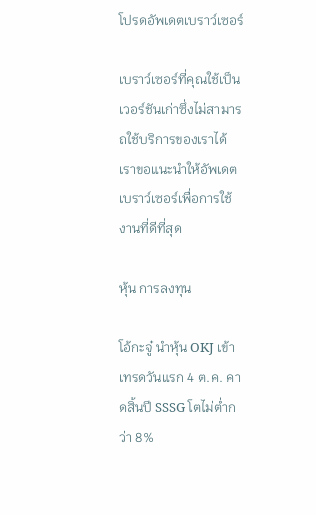โปรดอัพเดตเบราว์เซอร์

เบราว์เซอร์ที่คุณใช้เป็นเวอร์ชันเก่าซึ่งไม่สามารถใช้บริการของเราได้ เราขอแนะนำให้อัพเดตเบราว์เซอร์เพื่อการใช้งานที่ดีที่สุด

หุ้น การลงทุน

โอ้กะจู๋ นำหุ้น OKJ เข้าเทรดวันแรก 4 ต.ค. คาดสิ้นปี SSSG โตไม่ต่ำกว่า 8%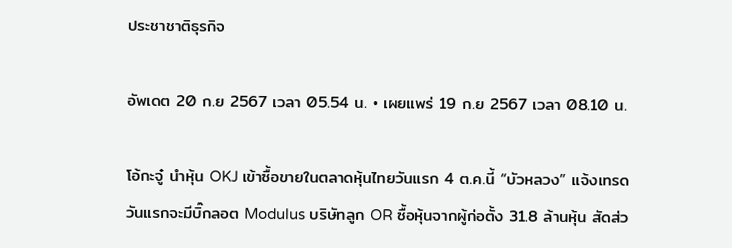ประชาชาติธุรกิจ

อัพเดต 20 ก.ย 2567 เวลา 05.54 น. • เผยแพร่ 19 ก.ย 2567 เวลา 08.10 น.

โอ้กะจู๋ นำหุ้น OKJ เข้าซื้อขายในตลาดหุ้นไทยวันแรก 4 ต.ค.นี้ “บัวหลวง” แจ้งเทรดวันแรกจะมีบิ๊กลอต Modulus บริษัทลูก OR ซื้อหุ้นจากผู้ก่อตั้ง 31.8 ล้านหุ้น สัดส่ว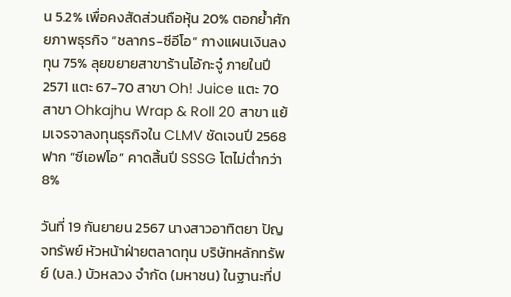น 5.2% เพื่อคงสัดส่วนถือหุ้น 20% ตอกย้ำศักยภาพธุรกิจ “ชลากร-ซีอีโอ” กางแผนเงินลงทุน 75% ลุยขยายสาขาร้านโอ้กะจู๋ ภายในปี 2571 แตะ 67-70 สาขา Oh! Juice แตะ 70 สาขา Ohkajhu Wrap & Roll 20 สาขา แย้มเจรจาลงทุนธุรกิจใน CLMV ชัดเจนปี 2568 ฟาก “ซีเอฟโอ” คาดสิ้นปี SSSG โตไม่ต่ำกว่า 8%

วันที่ 19 กันยายน 2567 นางสาวอาทิตยา ปัญจทรัพย์ หัวหน้าฝ่ายตลาดทุน บริษัทหลักทรัพย์ (บล.) บัวหลวง จำกัด (มหาชน) ในฐานะที่ป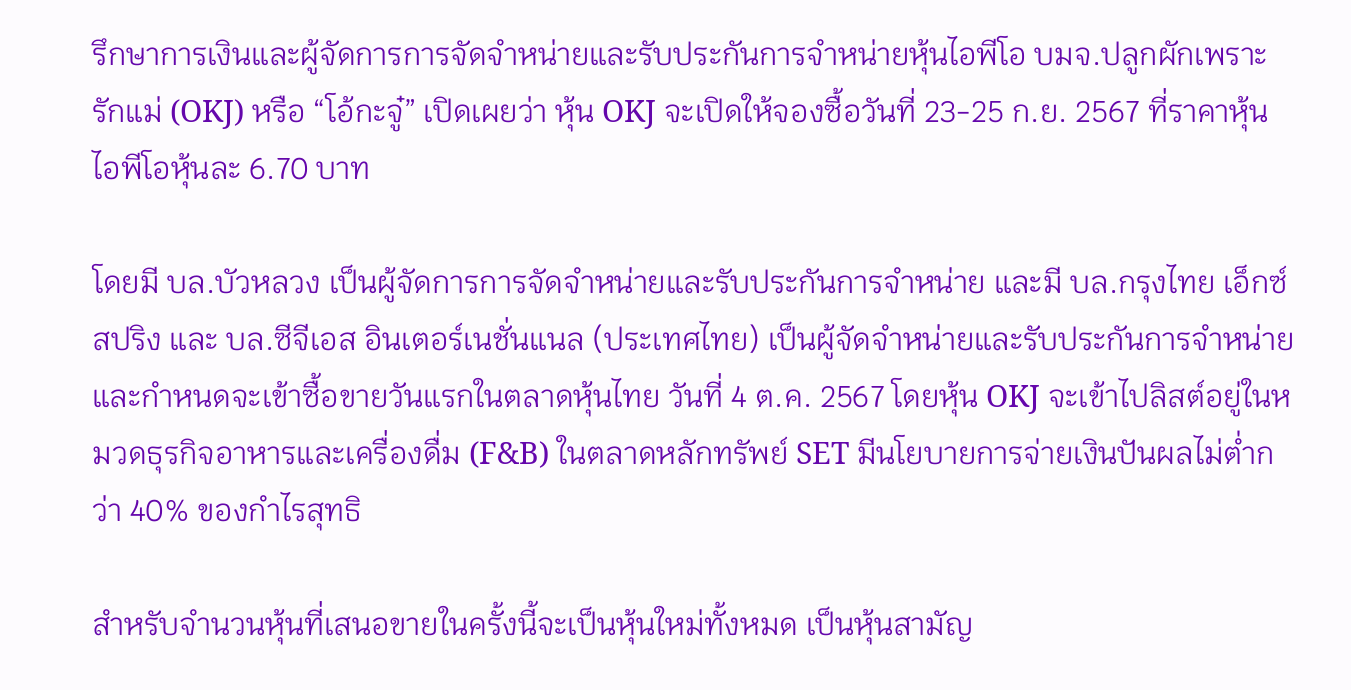รึกษาการเงินและผู้จัดการการจัดจำหน่ายและรับประกันการจำหน่ายหุ้นไอพีโอ บมจ.ปลูกผักเพราะรักแม่ (OKJ) หรือ “โอ้กะจู๋” เปิดเผยว่า หุ้น OKJ จะเปิดให้จองซื้อวันที่ 23-25 ก.ย. 2567 ที่ราคาหุ้นไอพีโอหุ้นละ 6.70 บาท

โดยมี บล.บัวหลวง เป็นผู้จัดการการจัดจำหน่ายและรับประกันการจำหน่าย และมี บล.กรุงไทย เอ็กซ์สปริง และ บล.ซีจีเอส อินเตอร์เนชั่นแนล (ประเทศไทย) เป็นผู้จัดจำหน่ายและรับประกันการจำหน่าย และกำหนดจะเข้าซื้อขายวันแรกในตลาดหุ้นไทย วันที่ 4 ต.ค. 2567 โดยหุ้น OKJ จะเข้าไปลิสต์อยู่ในหมวดธุรกิจอาหารและเครื่องดื่ม (F&B) ในตลาดหลักทรัพย์ SET มีนโยบายการจ่ายเงินปันผลไม่ต่ำกว่า 40% ของกำไรสุทธิ

สำหรับจำนวนหุ้นที่เสนอขายในครั้งนี้จะเป็นหุ้นใหม่ทั้งหมด เป็นหุ้นสามัญ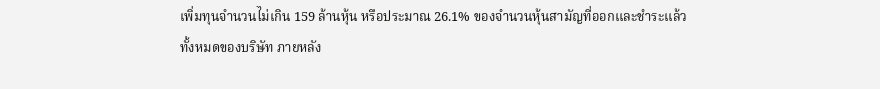เพิ่มทุนจำนวนไม่เกิน 159 ล้านหุ้น หรือประมาณ 26.1% ของจำนวนหุ้นสามัญที่ออกและชำระแล้วทั้งหมดของบริษัท ภายหลัง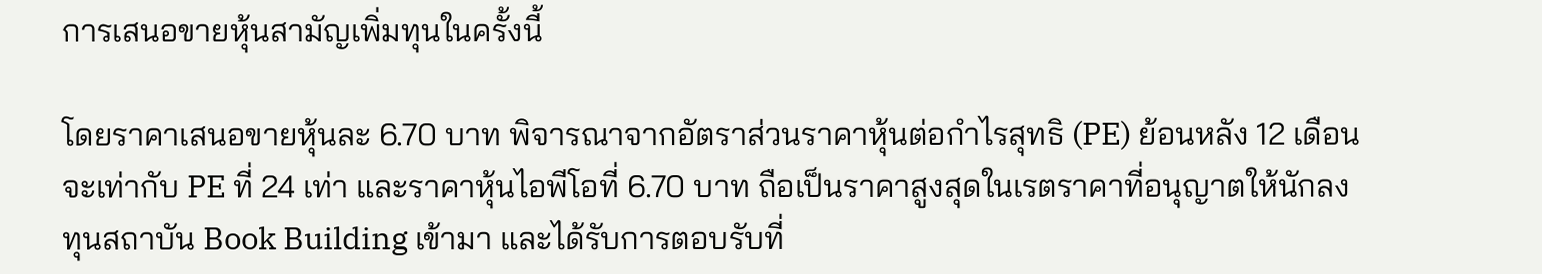การเสนอขายหุ้นสามัญเพิ่มทุนในครั้งนี้

โดยราคาเสนอขายหุ้นละ 6.70 บาท พิจารณาจากอัตราส่วนราคาหุ้นต่อกำไรสุทธิ (PE) ย้อนหลัง 12 เดือน จะเท่ากับ PE ที่ 24 เท่า และราคาหุ้นไอพีโอที่ 6.70 บาท ถือเป็นราคาสูงสุดในเรตราคาที่อนุญาตให้นักลงทุนสถาบัน Book Building เข้ามา และได้รับการตอบรับที่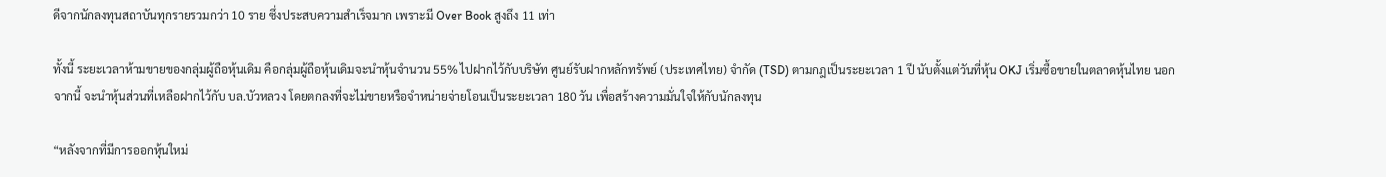ดีจากนักลงทุนสถาบันทุกรายรวมกว่า 10 ราย ซึ่งประสบความสำเร็จมาก เพราะมี Over Book สูงถึง 11 เท่า

ทั้งนี้ ระยะเวลาห้ามขายของกลุ่มผู้ถือหุ้นเดิม คือกลุ่มผู้ถือหุ้นเดิมจะนำหุ้นจำนวน 55% ไปฝากไว้กับบริษัท ศูนย์รับฝากหลักทรัพย์ (ประเทศไทย) จำกัด (TSD) ตามกฎเป็นระยะเวลา 1 ปี นับตั้งแต่วันที่หุ้น OKJ เริ่มซื้อขายในตลาดหุ้นไทย นอกจากนี้ จะนำหุ้นส่วนที่เหลือฝากไว้กับ บล.บัวหลวง โดยตกลงที่จะไม่ขายหรือจำหน่ายจ่ายโอนเป็นระยะเวลา 180 วัน เพื่อสร้างความมั่นใจให้กับนักลงทุน

“หลังจากที่มีการออกหุ้นใหม่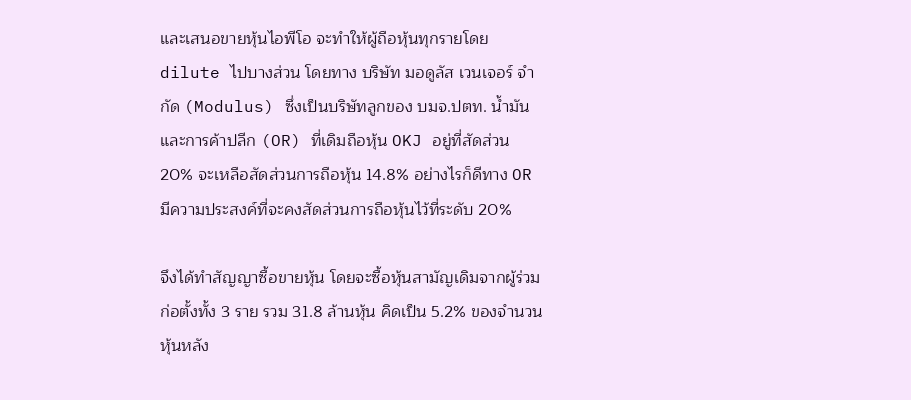และเสนอขายหุ้นไอพีโอ จะทำให้ผู้ถือหุ้นทุกรายโดย dilute ไปบางส่วน โดยทาง บริษัท มอดูลัส เวนเจอร์ จำกัด (Modulus) ซึ่งเป็นบริษัทลูกของ บมจ.ปตท. น้ำมันและการค้าปลีก (OR) ที่เดิมถือหุ้น OKJ อยู่ที่สัดส่วน 20% จะเหลือสัดส่วนการถือหุ้น 14.8% อย่างไรก็ดีทาง OR มีความประสงค์ที่จะคงสัดส่วนการถือหุ้นไว้ที่ระดับ 20%

จึงได้ทำสัญญาซื้อขายหุ้น โดยจะซื้อหุ้นสามัญเดิมจากผู้ร่วมก่อตั้งทั้ง 3 ราย รวม 31.8 ล้านหุ้น คิดเป็น 5.2% ของจำนวนหุ้นหลัง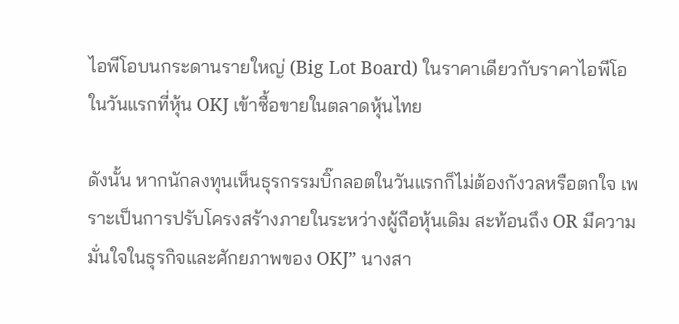ไอพีโอบนกระดานรายใหญ่ (Big Lot Board) ในราคาเดียวกับราคาไอพีโอ ในวันแรกที่หุ้น OKJ เข้าซื้อขายในตลาดหุ้นไทย

ดังนั้น หากนักลงทุนเห็นธุรกรรมบิ๊กลอตในวันแรกก็ไม่ต้องกังวลหรือตกใจ เพราะเป็นการปรับโครงสร้างภายในระหว่างผู้ถือหุ้นเดิม สะท้อนถึง OR มีความมั่นใจในธุรกิจและศักยภาพของ OKJ” นางสา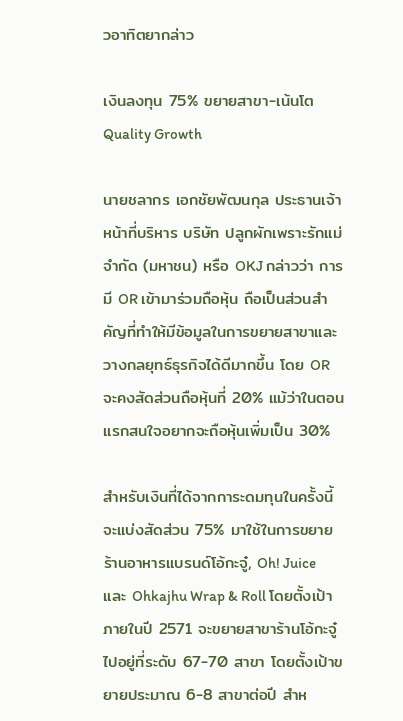วอาทิตยากล่าว

เงินลงทุน 75% ขยายสาขา-เน้นโต Quality Growth

นายชลากร เอกชัยพัฒนกุล ประธานเจ้าหน้าที่บริหาร บริษัท ปลูกผักเพราะรักแม่ จำกัด (มหาชน) หรือ OKJ กล่าวว่า การมี OR เข้ามาร่วมถือหุ้น ถือเป็นส่วนสำคัญที่ทำให้มีข้อมูลในการขยายสาขาและวางกลยุทธ์ธุรกิจได้ดีมากขึ้น โดย OR จะคงสัดส่วนถือหุ้นที่ 20% แม้ว่าในตอนแรกสนใจอยากจะถือหุ้นเพิ่มเป็น 30%

สำหรับเงินที่ได้จากการะดมทุนในครั้งนี้จะแบ่งสัดส่วน 75% มาใช้ในการขยายร้านอาหารแบรนด์โอ้กะจู๋, Oh! Juice และ Ohkajhu Wrap & Roll โดยตั้งเป้าภายในปี 2571 จะขยายสาขาร้านโอ้กะจู๋ ไปอยู่ที่ระดับ 67-70 สาขา โดยตั้งเป้าขยายประมาณ 6-8 สาขาต่อปี สำห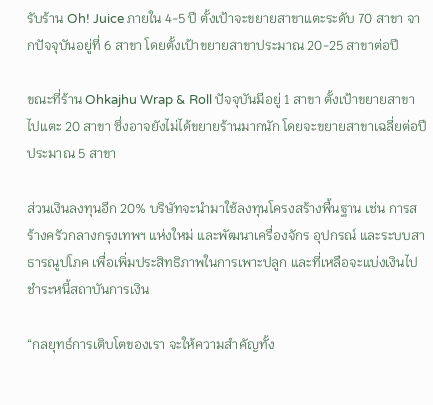รับร้าน Oh! Juice ภายใน 4-5 ปี ตั้งเป้าจะขยายสาขาแตะระดับ 70 สาขา จากปัจจุบันอยู่ที่ 6 สาขา โดยตั้งเป้าขยายสาขาประมาณ 20-25 สาขาต่อปี

ขณะที่ร้าน Ohkajhu Wrap & Roll ปัจจุบันมีอยู่ 1 สาขา ตั้งเป้าขยายสาขาไปแตะ 20 สาขา ซึ่งอาจยังไม่ได้ขยายร้านมากนัก โดยจะขยายสาขาเฉลี่ยต่อปีประมาณ 5 สาขา

ส่วนเงินลงทุนอีก 20% บริษัทจะนำมาใช้ลงทุนโครงสร้างพื้นฐาน เช่น การสร้างครัวกลางกรุงเทพฯ แห่งใหม่ และพัฒนาเครื่องจักร อุปกรณ์ และระบบสาธารณูปโภค เพื่อเพิ่มประสิทธิภาพในการเพาะปลูก และที่เหลือจะแบ่งเงินไปชำระหนี้สถาบันการเงิน

“กลยุทธ์การเติบโตของเรา จะให้ความสำคัญทั้ง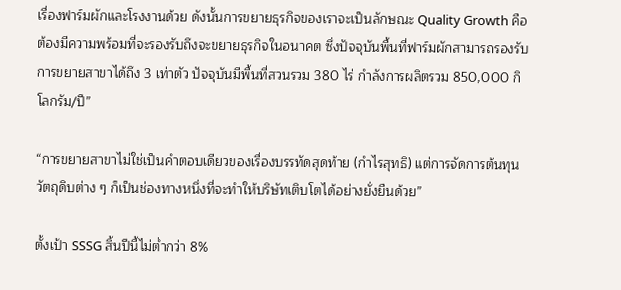เรื่องฟาร์มผักและโรงงานด้วย ดังนั้นการขยายธุรกิจของเราจะเป็นลักษณะ Quality Growth คือต้องมีความพร้อมที่จะรองรับถึงจะขยายธุรกิจในอนาคต ซึ่งปัจจุบันพื้นที่ฟาร์มผักสามารถรองรับการขยายสาขาได้ถึง 3 เท่าตัว ปัจจุบันมีพื้นที่สวนรวม 380 ไร่ กำลังการผลิตรวม 850,000 กิโลกรัม/ปี”

“การขยายสาขาไม่ใช่เป็นคำตอบเดียวของเรื่องบรรทัดสุดท้าย (กำไรสุทธิ) แต่การจัดการต้นทุนวัตถุดิบต่าง ๆ ก็เป็นช่องทางหนึ่งที่จะทำให้บริษัทเติบโตได้อย่างยั่งยืนด้วย”

ตั้งเป้า SSSG สิ้นปีนี้ไม่ต่ำกว่า 8%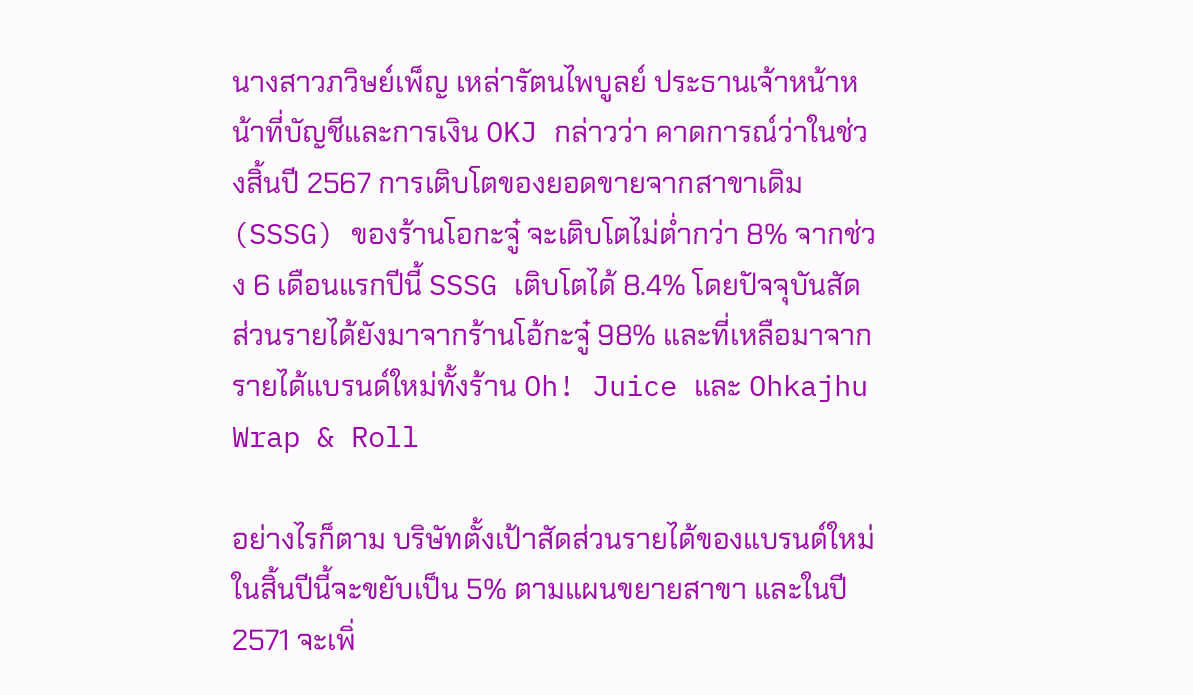นางสาวภวิษย์เพ็ญ เหล่ารัตนไพบูลย์ ประธานเจ้าหน้าหน้าที่บัญชีและการเงิน OKJ กล่าวว่า คาดการณ์ว่าในช่วงสิ้นปี 2567 การเติบโตของยอดขายจากสาขาเดิม (SSSG) ของร้านโอกะจู๋ จะเติบโตไม่ต่ำกว่า 8% จากช่วง 6 เดือนแรกปีนี้ SSSG เติบโตได้ 8.4% โดยปัจจุบันสัดส่วนรายได้ยังมาจากร้านโอ้กะจู๋ 98% และที่เหลือมาจากรายได้แบรนด์ใหม่ทั้งร้าน Oh! Juice และ Ohkajhu Wrap & Roll

อย่างไรก็ตาม บริษัทตั้งเป้าสัดส่วนรายได้ของแบรนด์ใหม่ในสิ้นปีนี้จะขยับเป็น 5% ตามแผนขยายสาขา และในปี 2571 จะเพิ่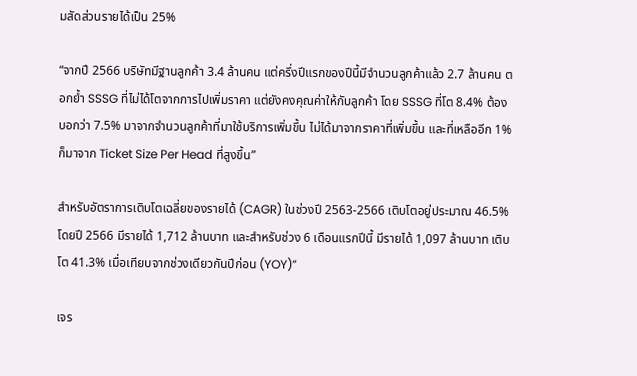มสัดส่วนรายได้เป็น 25%

“จากปี 2566 บริษัทมีฐานลูกค้า 3.4 ล้านคน แต่ครึ่งปีแรกของปีนี้มีจำนวนลูกค้าแล้ว 2.7 ล้านคน ตอกย้ำ SSSG ที่ไม่ได้โตจากการไปเพิ่มราคา แต่ยังคงคุณค่าให้กับลูกค้า โดย SSSG ที่โต 8.4% ต้องบอกว่า 7.5% มาจากจำนวนลูกค้าที่มาใช้บริการเพิ่มขึ้น ไม่ได้มาจากราคาที่เพิ่มขึ้น และที่เหลืออีก 1% ก็มาจาก Ticket Size Per Head ที่สูงขึ้น”

สำหรับอัตราการเติบโตเฉลี่ยของรายได้ (CAGR) ในช่วงปี 2563-2566 เติบโตอยู่ประมาณ 46.5% โดยปี 2566 มีรายได้ 1,712 ล้านบาท และสำหรับช่วง 6 เดือนแรกปีนี้ มีรายได้ 1,097 ล้านบาท เติบโต 41.3% เมื่อเทียบจากช่วงเดียวกันปีก่อน (YOY)”

เจร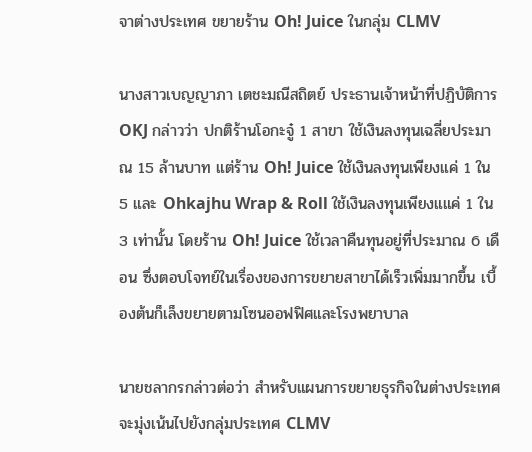จาต่างประเทศ ขยายร้าน Oh! Juice ในกลุ่ม CLMV

นางสาวเบญญาภา เตชะมณีสถิตย์ ประธานเจ้าหน้าที่ปฏิบัติการ OKJ กล่าวว่า ปกติร้านโอกะจู๋ 1 สาขา ใช้เงินลงทุนเฉลี่ยประมาณ 15 ล้านบาท แต่ร้าน Oh! Juice ใช้เงินลงทุนเพียงแค่ 1 ใน 5 และ Ohkajhu Wrap & Roll ใช้เงินลงทุนเพียงแแค่ 1 ใน 3 เท่านั้น โดยร้าน Oh! Juice ใช้เวลาคืนทุนอยู่ที่ประมาณ 6 เดือน ซึ่งตอบโจทย์ในเรื่องของการขยายสาขาได้เร็วเพิ่มมากขึ้น เบื้องต้นก็เล็งขยายตามโซนออฟฟิศและโรงพยาบาล

นายชลากรกล่าวต่อว่า สำหรับแผนการขยายธุรกิจในต่างประเทศ จะมุ่งเน้นไปยังกลุ่มประเทศ CLMV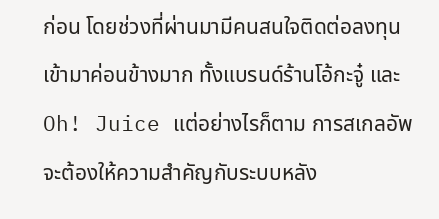ก่อน โดยช่วงที่ผ่านมามีคนสนใจติดต่อลงทุนเข้ามาค่อนข้างมาก ทั้งแบรนด์ร้านโอ้กะจู๋ และ Oh! Juice แต่อย่างไรก็ตาม การสเกลอัพจะต้องให้ความสำคัญกับระบบหลัง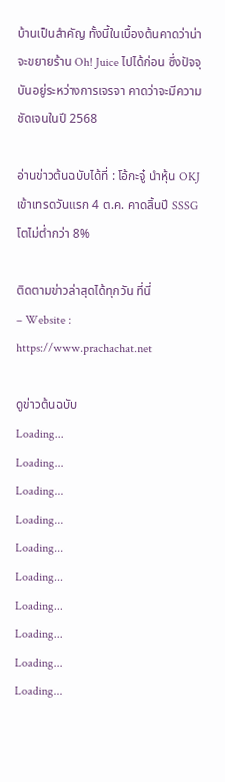บ้านเป็นสำคัญ ทั้งนี้ในเบื้องต้นคาดว่าน่าจะขยายร้าน Oh! Juice ไปได้ก่อน ซึ่งปัจจุบันอยู่ระหว่างการเจรจา คาดว่าจะมีความชัดเจนในปี 2568

อ่านข่าวต้นฉบับได้ที่ : โอ้กะจู๋ นำหุ้น OKJ เข้าเทรดวันแรก 4 ต.ค. คาดสิ้นปี SSSG โตไม่ต่ำกว่า 8%

ติดตามข่าวล่าสุดได้ทุกวัน ที่นี่
– Website : https://www.prachachat.net

ดูข่าวต้นฉบับ
Loading...
Loading...
Loading...
Loading...
Loading...
Loading...
Loading...
Loading...
Loading...
Loading...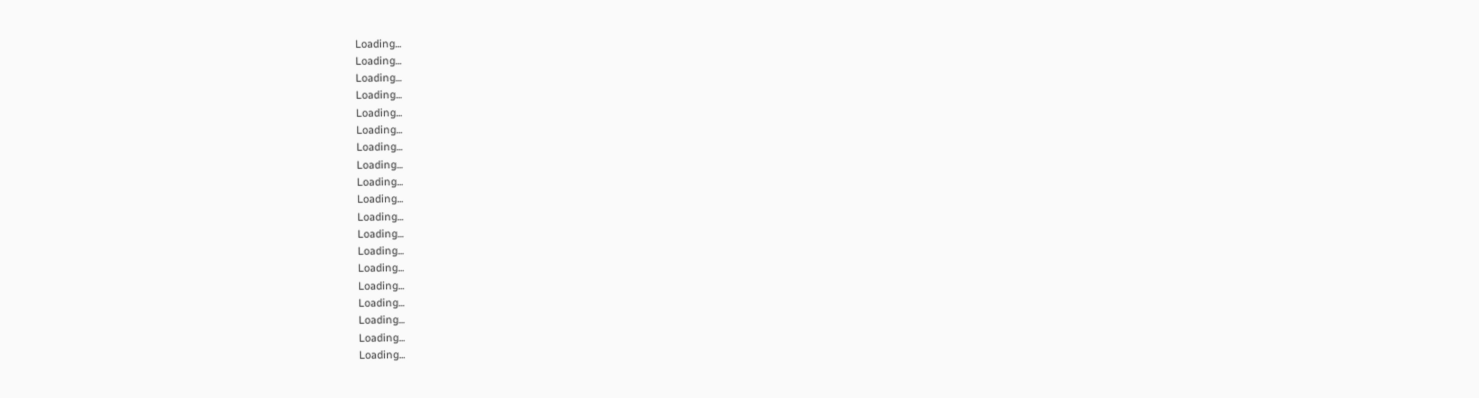Loading...
Loading...
Loading...
Loading...
Loading...
Loading...
Loading...
Loading...
Loading...
Loading...
Loading...
Loading...
Loading...
Loading...
Loading...
Loading...
Loading...
Loading...
Loading...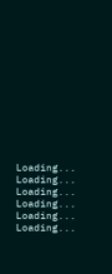Loading...
Loading...
Loading...
Loading...
Loading...
Loading...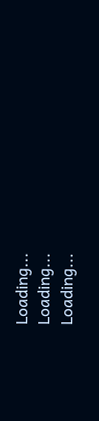Loading...
Loading...
Loading...